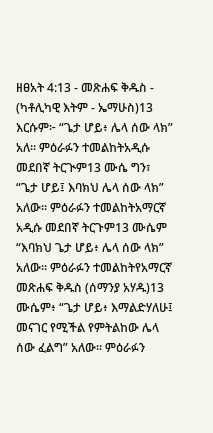ዘፀአት 4:13 - መጽሐፍ ቅዱስ - (ካቶሊካዊ እትም - ኤማሁስ)13 እርሱም፦ “ጌታ ሆይ፥ ሌላ ሰው ላክ” አለ። ምዕራፉን ተመልከትአዲሱ መደበኛ ትርጒም13 ሙሴ ግን፣ “ጌታ ሆይ፤ እባክህ ሌላ ሰው ላክ” አለው። ምዕራፉን ተመልከትአማርኛ አዲሱ መደበኛ ትርጉም13 ሙሴም “እባክህ ጌታ ሆይ፥ ሌላ ሰው ላክ” አለው። ምዕራፉን ተመልከትየአማርኛ መጽሐፍ ቅዱስ (ሰማንያ አሃዱ)13 ሙሴም፥ “ጌታ ሆይ፥ እማልድሃለሁ፤ መናገር የሚችል የምትልከው ሌላ ሰው ፈልግ” አለው። ምዕራፉን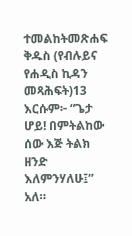ተመልከትመጽሐፍ ቅዱስ (የብሉይና የሐዲስ ኪዳን መጻሕፍት)13 እርሱም፦ “ጌታ ሆይ! በምትልከው ሰው እጅ ትልክ ዘንድ እለምንሃለሁ፤” አለ።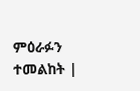ምዕራፉን ተመልከት |